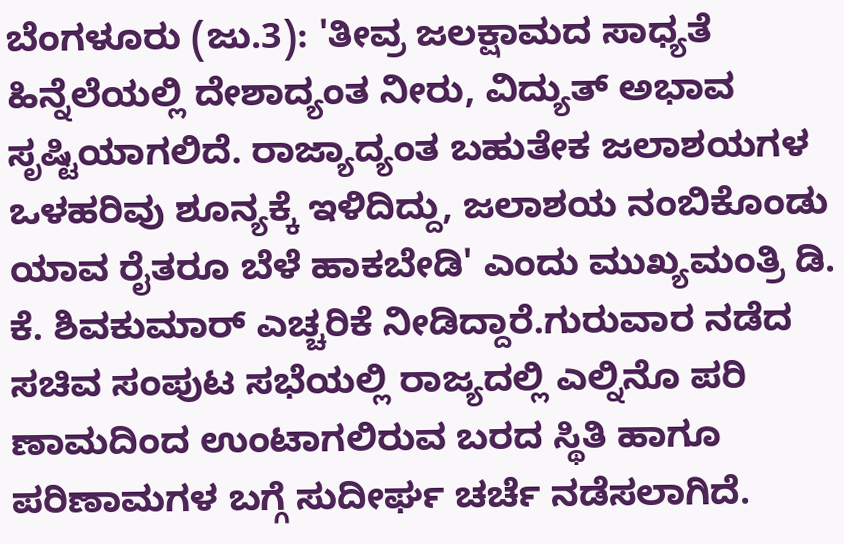ಬೆಂಗಳೂರು (ಜು.3): 'ತೀವ್ರ ಜಲಕ್ಷಾಮದ ಸಾಧ್ಯತೆ ಹಿನ್ನೆಲೆಯಲ್ಲಿ ದೇಶಾದ್ಯಂತ ನೀರು, ವಿದ್ಯುತ್ ಅಭಾವ ಸೃಷ್ಟಿಯಾಗಲಿದೆ. ರಾಜ್ಯಾದ್ಯಂತ ಬಹುತೇಕ ಜಲಾಶಯಗಳ ಒಳಹರಿವು ಶೂನ್ಯಕ್ಕೆ ಇಳಿದಿದ್ದು, ಜಲಾಶಯ ನಂಬಿಕೊಂಡು ಯಾವ ರೈತರೂ ಬೆಳೆ ಹಾಕಬೇಡಿ' ಎಂದು ಮುಖ್ಯಮಂತ್ರಿ ಡಿ. ಕೆ. ಶಿವಕುಮಾರ್ ಎಚ್ಚರಿಕೆ ನೀಡಿದ್ದಾರೆ.ಗುರುವಾರ ನಡೆದ ಸಚಿವ ಸಂಪುಟ ಸಭೆಯಲ್ಲಿ ರಾಜ್ಯದಲ್ಲಿ ಎಲ್ನಿನೊ ಪರಿ ಣಾಮದಿಂದ ಉಂಟಾಗಲಿರುವ ಬರದ ಸ್ಥಿತಿ ಹಾಗೂ ಪರಿಣಾಮಗಳ ಬಗ್ಗೆ ಸುದೀರ್ಘ ಚರ್ಚೆ ನಡೆಸಲಾಗಿದೆ.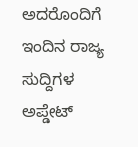ಅದರೊಂದಿಗೆ ಇಂದಿನ ರಾಜ್ಯ ಸುದ್ದಿಗಳ ಅಪ್ಡೇಟ್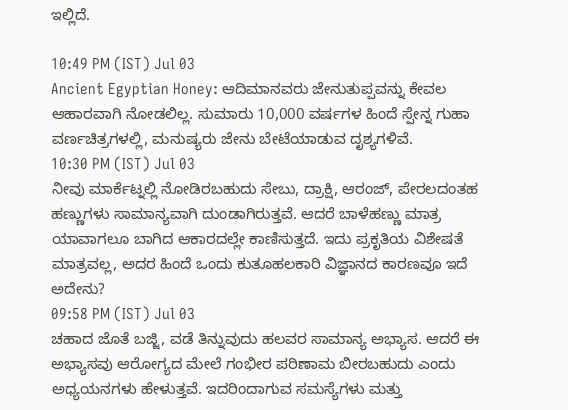ಇಲ್ಲಿದೆ.

10:49 PM (IST) Jul 03
Ancient Egyptian Honey: ಆದಿಮಾನವರು ಜೇನುತುಪ್ಪವನ್ನು ಕೇವಲ ಆಹಾರವಾಗಿ ನೋಡಲಿಲ್ಲ. ಸುಮಾರು 10,000 ವರ್ಷಗಳ ಹಿಂದೆ ಸ್ಪೇನ್ನ ಗುಹಾ ವರ್ಣಚಿತ್ರಗಳಲ್ಲಿ, ಮನುಷ್ಯರು ಜೇನು ಬೇಟೆಯಾಡುವ ದೃಶ್ಯಗಳಿವೆ.
10:30 PM (IST) Jul 03
ನೀವು ಮಾರ್ಕೆಟ್ನಲ್ಲಿ ನೋಡಿರಬಹುದು ಸೇಬು, ದ್ರಾಕ್ಷಿ, ಆರಂಜ್, ಪೇರಲದಂತಹ ಹಣ್ಣುಗಳು ಸಾಮಾನ್ಯವಾಗಿ ದುಂಡಾಗಿರುತ್ತವೆ. ಆದರೆ ಬಾಳೆಹಣ್ಣು ಮಾತ್ರ ಯಾವಾಗಲೂ ಬಾಗಿದ ಆಕಾರದಲ್ಲೇ ಕಾಣಿಸುತ್ತದೆ. ಇದು ಪ್ರಕೃತಿಯ ವಿಶೇಷತೆ ಮಾತ್ರವಲ್ಲ, ಅದರ ಹಿಂದೆ ಒಂದು ಕುತೂಹಲಕಾರಿ ವಿಜ್ಞಾನದ ಕಾರಣವೂ ಇದೆ ಅದೇನು?
09:58 PM (IST) Jul 03
ಚಹಾದ ಜೊತೆ ಬಜ್ಜಿ, ವಡೆ ತಿನ್ನುವುದು ಹಲವರ ಸಾಮಾನ್ಯ ಅಭ್ಯಾಸ. ಆದರೆ ಈ ಅಭ್ಯಾಸವು ಆರೋಗ್ಯದ ಮೇಲೆ ಗಂಭೀರ ಪರಿಣಾಮ ಬೀರಬಹುದು ಎಂದು ಅಧ್ಯಯನಗಳು ಹೇಳುತ್ತವೆ. ಇದರಿಂದಾಗುವ ಸಮಸ್ಯೆಗಳು ಮತ್ತು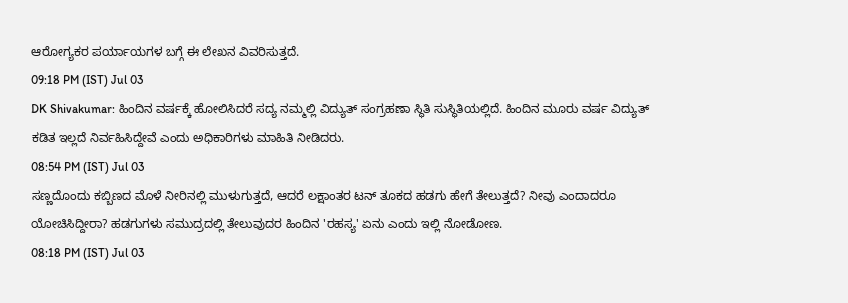ಆರೋಗ್ಯಕರ ಪರ್ಯಾಯಗಳ ಬಗ್ಗೆ ಈ ಲೇಖನ ವಿವರಿಸುತ್ತದೆ.
09:18 PM (IST) Jul 03
DK Shivakumar: ಹಿಂದಿನ ವರ್ಷಕ್ಕೆ ಹೋಲಿಸಿದರೆ ಸದ್ಯ ನಮ್ಮಲ್ಲಿ ವಿದ್ಯುತ್ ಸಂಗ್ರಹಣಾ ಸ್ಥಿತಿ ಸುಸ್ಥಿತಿಯಲ್ಲಿದೆ. ಹಿಂದಿನ ಮೂರು ವರ್ಷ ವಿದ್ಯುತ್ ಕಡಿತ ಇಲ್ಲದೆ ನಿರ್ವಹಿಸಿದ್ದೇವೆ ಎಂದು ಅಧಿಕಾರಿಗಳು ಮಾಹಿತಿ ನೀಡಿದರು.
08:54 PM (IST) Jul 03
ಸಣ್ಣದೊಂದು ಕಬ್ಬಿಣದ ಮೊಳೆ ನೀರಿನಲ್ಲಿ ಮುಳುಗುತ್ತದೆ, ಆದರೆ ಲಕ್ಷಾಂತರ ಟನ್ ತೂಕದ ಹಡಗು ಹೇಗೆ ತೇಲುತ್ತದೆ? ನೀವು ಎಂದಾದರೂ ಯೋಚಿಸಿದ್ದೀರಾ? ಹಡಗುಗಳು ಸಮುದ್ರದಲ್ಲಿ ತೇಲುವುದರ ಹಿಂದಿನ 'ರಹಸ್ಯ' ಏನು ಎಂದು ಇಲ್ಲಿ ನೋಡೋಣ.
08:18 PM (IST) Jul 03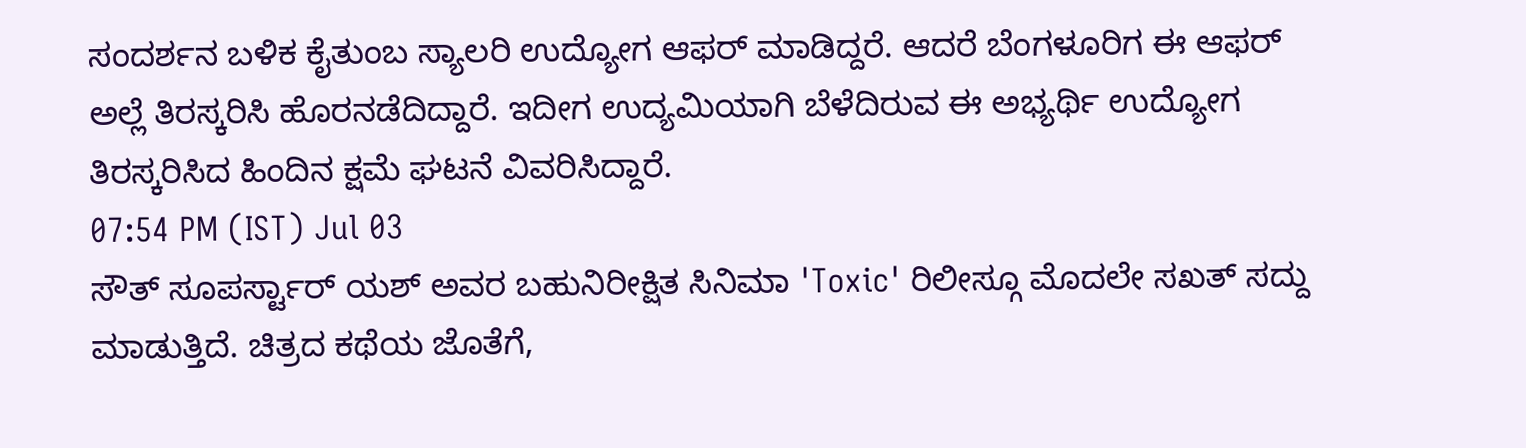ಸಂದರ್ಶನ ಬಳಿಕ ಕೈತುಂಬ ಸ್ಯಾಲರಿ ಉದ್ಯೋಗ ಆಫರ್ ಮಾಡಿದ್ದರೆ. ಆದರೆ ಬೆಂಗಳೂರಿಗ ಈ ಆಫರ್ ಅಲ್ಲೆ ತಿರಸ್ಕರಿಸಿ ಹೊರನಡೆದಿದ್ದಾರೆ. ಇದೀಗ ಉದ್ಯಮಿಯಾಗಿ ಬೆಳೆದಿರುವ ಈ ಅಭ್ಯರ್ಥಿ ಉದ್ಯೋಗ ತಿರಸ್ಕರಿಸಿದ ಹಿಂದಿನ ಕ್ಷಮೆ ಘಟನೆ ವಿವರಿಸಿದ್ದಾರೆ.
07:54 PM (IST) Jul 03
ಸೌತ್ ಸೂಪರ್ಸ್ಟಾರ್ ಯಶ್ ಅವರ ಬಹುನಿರೀಕ್ಷಿತ ಸಿನಿಮಾ 'Toxic' ರಿಲೀಸ್ಗೂ ಮೊದಲೇ ಸಖತ್ ಸದ್ದು ಮಾಡುತ್ತಿದೆ. ಚಿತ್ರದ ಕಥೆಯ ಜೊತೆಗೆ,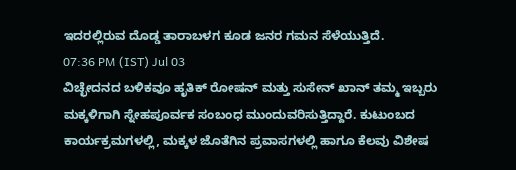ಇದರಲ್ಲಿರುವ ದೊಡ್ಡ ತಾರಾಬಳಗ ಕೂಡ ಜನರ ಗಮನ ಸೆಳೆಯುತ್ತಿದೆ.
07:36 PM (IST) Jul 03
ವಿಚ್ಛೇದನದ ಬಳಿಕವೂ ಹೃತಿಕ್ ರೋಷನ್ ಮತ್ತು ಸುಸೇನ್ ಖಾನ್ ತಮ್ಮ ಇಬ್ಬರು ಮಕ್ಕಳಿಗಾಗಿ ಸ್ನೇಹಪೂರ್ವಕ ಸಂಬಂಧ ಮುಂದುವರಿಸುತ್ತಿದ್ದಾರೆ. ಕುಟುಂಬದ ಕಾರ್ಯಕ್ರಮಗಳಲ್ಲಿ, ಮಕ್ಕಳ ಜೊತೆಗಿನ ಪ್ರವಾಸಗಳಲ್ಲಿ ಹಾಗೂ ಕೆಲವು ವಿಶೇಷ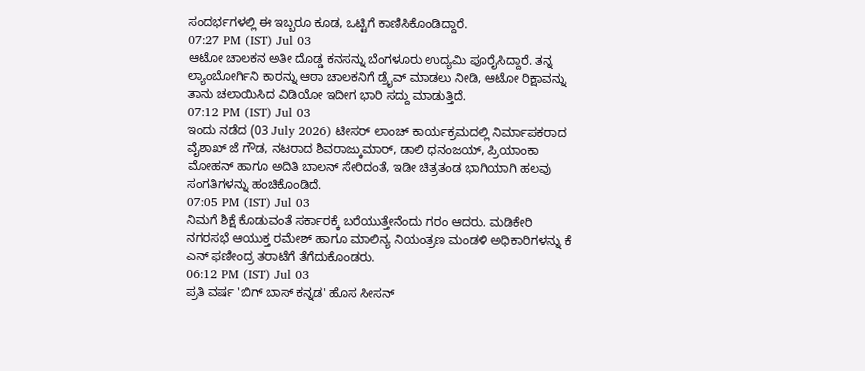ಸಂದರ್ಭಗಳಲ್ಲಿ ಈ ಇಬ್ಬರೂ ಕೂಡ, ಒಟ್ಟಿಗೆ ಕಾಣಿಸಿಕೊಂಡಿದ್ದಾರೆ.
07:27 PM (IST) Jul 03
ಆಟೋ ಚಾಲಕನ ಅತೀ ದೊಡ್ಡ ಕನಸನ್ನು ಬೆಂಗಳೂರು ಉದ್ಯಮಿ ಪೂರೈಸಿದ್ದಾರೆ. ತನ್ನ ಲ್ಯಾಂಬೋರ್ಗಿನಿ ಕಾರನ್ನು ಆಠಾ ಚಾಲಕನಿಗೆ ಡ್ರೈವ್ ಮಾಡಲು ನೀಡಿ, ಆಟೋ ರಿಕ್ಷಾವನ್ನು ತಾನು ಚಲಾಯಿಸಿದ ವಿಡಿಯೋ ಇದೀಗ ಭಾರಿ ಸದ್ದು ಮಾಡುತ್ತಿದೆ.
07:12 PM (IST) Jul 03
ಇಂದು ನಡೆದ (03 July 2026) ಟೀಸರ್ ಲಾಂಚ್ ಕಾರ್ಯಕ್ರಮದಲ್ಲಿ ನಿರ್ಮಾಪಕರಾದ ವೈಶಾಖ್ ಜೆ ಗೌಡ, ನಟರಾದ ಶಿವರಾಜ್ಕುಮಾರ್, ಡಾಲಿ ಧನಂಜಯ್, ಪ್ರಿಯಾಂಕಾ ಮೋಹನ್ ಹಾಗೂ ಅದಿತಿ ಬಾಲನ್ ಸೇರಿದಂತೆ, ಇಡೀ ಚಿತ್ರತಂಡ ಭಾಗಿಯಾಗಿ ಹಲವು ಸಂಗತಿಗಳನ್ನು ಹಂಚಿಕೊಂಡಿದೆ.
07:05 PM (IST) Jul 03
ನಿಮಗೆ ಶಿಕ್ಷೆ ಕೊಡುವಂತೆ ಸರ್ಕಾರಕ್ಕೆ ಬರೆಯುತ್ತೇನೆಂದು ಗರಂ ಆದರು. ಮಡಿಕೇರಿ ನಗರಸಭೆ ಆಯುಕ್ತ ರಮೇಶ್ ಹಾಗೂ ಮಾಲಿನ್ಯ ನಿಯಂತ್ರಣ ಮಂಡಳಿ ಅಧಿಕಾರಿಗಳನ್ನು ಕೆ ಎನ್ ಫಣೀಂದ್ರ ತರಾಟೆಗೆ ತೆಗೆದುಕೊಂಡರು.
06:12 PM (IST) Jul 03
ಪ್ರತಿ ವರ್ಷ 'ಬಿಗ್ ಬಾಸ್ ಕನ್ನಡ' ಹೊಸ ಸೀಸನ್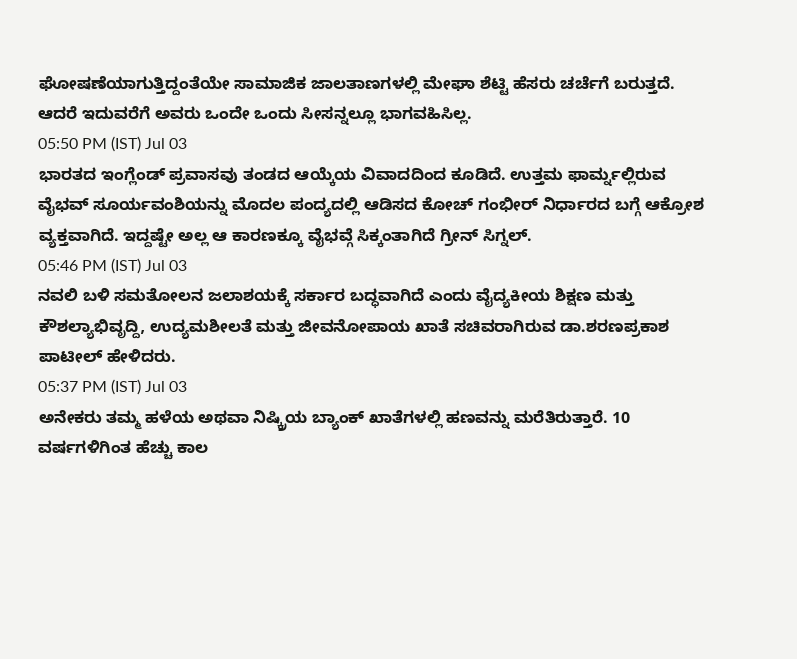ಘೋಷಣೆಯಾಗುತ್ತಿದ್ದಂತೆಯೇ ಸಾಮಾಜಿಕ ಜಾಲತಾಣಗಳಲ್ಲಿ ಮೇಘಾ ಶೆಟ್ಟಿ ಹೆಸರು ಚರ್ಚೆಗೆ ಬರುತ್ತದೆ. ಆದರೆ ಇದುವರೆಗೆ ಅವರು ಒಂದೇ ಒಂದು ಸೀಸನ್ನಲ್ಲೂ ಭಾಗವಹಿಸಿಲ್ಲ.
05:50 PM (IST) Jul 03
ಭಾರತದ ಇಂಗ್ಲೆಂಡ್ ಪ್ರವಾಸವು ತಂಡದ ಆಯ್ಕೆಯ ವಿವಾದದಿಂದ ಕೂಡಿದೆ. ಉತ್ತಮ ಫಾರ್ಮ್ನಲ್ಲಿರುವ ವೈಭವ್ ಸೂರ್ಯವಂಶಿಯನ್ನು ಮೊದಲ ಪಂದ್ಯದಲ್ಲಿ ಆಡಿಸದ ಕೋಚ್ ಗಂಭೀರ್ ನಿರ್ಧಾರದ ಬಗ್ಗೆ ಆಕ್ರೋಶ ವ್ಯಕ್ತವಾಗಿದೆ. ಇದ್ದಷ್ಟೇ ಅಲ್ಲ ಆ ಕಾರಣಕ್ಕೂ ವೈಭವ್ಗೆ ಸಿಕ್ಕಂತಾಗಿದೆ ಗ್ರೀನ್ ಸಿಗ್ನಲ್.
05:46 PM (IST) Jul 03
ನವಲಿ ಬಳಿ ಸಮತೋಲನ ಜಲಾಶಯಕ್ಕೆ ಸರ್ಕಾರ ಬದ್ಧವಾಗಿದೆ ಎಂದು ವೈದ್ಯಕೀಯ ಶಿಕ್ಷಣ ಮತ್ತು ಕೌಶಲ್ಯಾಭಿವೃದ್ದಿ, ಉದ್ಯಮಶೀಲತೆ ಮತ್ತು ಜೀವನೋಪಾಯ ಖಾತೆ ಸಚಿವರಾಗಿರುವ ಡಾ.ಶರಣಪ್ರಕಾಶ ಪಾಟೀಲ್ ಹೇಳಿದರು.
05:37 PM (IST) Jul 03
ಅನೇಕರು ತಮ್ಮ ಹಳೆಯ ಅಥವಾ ನಿಷ್ಕ್ರಿಯ ಬ್ಯಾಂಕ್ ಖಾತೆಗಳಲ್ಲಿ ಹಣವನ್ನು ಮರೆತಿರುತ್ತಾರೆ. 10 ವರ್ಷಗಳಿಗಿಂತ ಹೆಚ್ಚು ಕಾಲ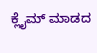ಕ್ಲೈಮ್ ಮಾಡದ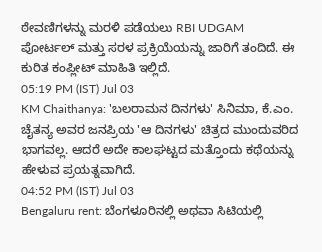ಠೇವಣಿಗಳನ್ನು ಮರಳಿ ಪಡೆಯಲು RBI UDGAM ಪೋರ್ಟಲ್ ಮತ್ತು ಸರಳ ಪ್ರಕ್ರಿಯೆಯನ್ನು ಜಾರಿಗೆ ತಂದಿದೆ. ಈ ಕುರಿತ ಕಂಪ್ಲೀಟ್ ಮಾಹಿತಿ ಇಲ್ಲಿದೆ.
05:19 PM (IST) Jul 03
KM Chaithanya: 'ಬಲರಾಮನ ದಿನಗಳು' ಸಿನಿಮಾ, ಕೆ.ಎಂ. ಚೈತನ್ಯ ಅವರ ಜನಪ್ರಿಯ 'ಆ ದಿನಗಳು' ಚಿತ್ರದ ಮುಂದುವರಿದ ಭಾಗವಲ್ಲ. ಆದರೆ ಅದೇ ಕಾಲಘಟ್ಟದ ಮತ್ತೊಂದು ಕಥೆಯನ್ನು ಹೇಳುವ ಪ್ರಯತ್ನವಾಗಿದೆ.
04:52 PM (IST) Jul 03
Bengaluru rent: ಬೆಂಗಳೂರಿನಲ್ಲಿ ಅಥವಾ ಸಿಟಿಯಲ್ಲಿ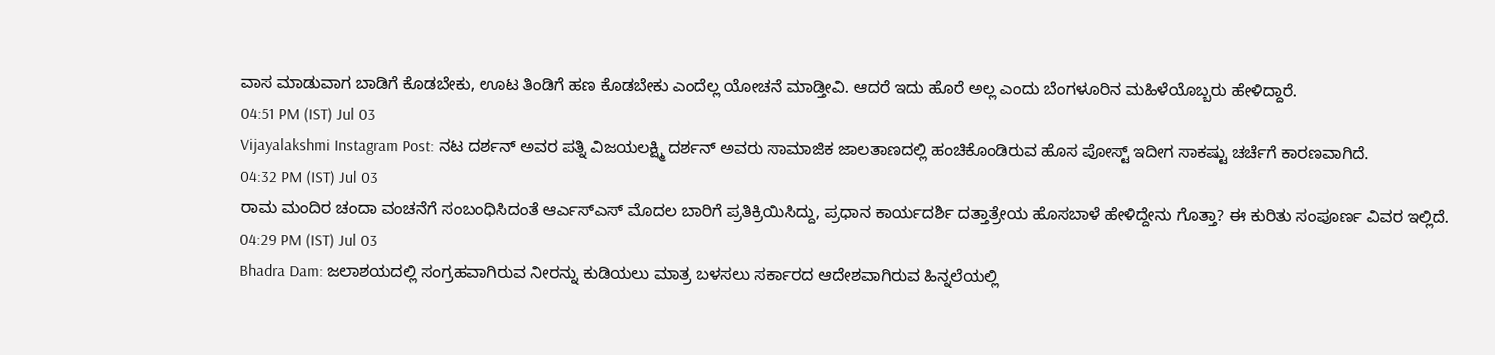ವಾಸ ಮಾಡುವಾಗ ಬಾಡಿಗೆ ಕೊಡಬೇಕು, ಊಟ ತಿಂಡಿಗೆ ಹಣ ಕೊಡಬೇಕು ಎಂದೆಲ್ಲ ಯೋಚನೆ ಮಾಡ್ತೀವಿ. ಆದರೆ ಇದು ಹೊರೆ ಅಲ್ಲ ಎಂದು ಬೆಂಗಳೂರಿನ ಮಹಿಳೆಯೊಬ್ಬರು ಹೇಳಿದ್ದಾರೆ.
04:51 PM (IST) Jul 03
Vijayalakshmi Instagram Post: ನಟ ದರ್ಶನ್ ಅವರ ಪತ್ನಿ ವಿಜಯಲಕ್ಷ್ಮಿ ದರ್ಶನ್ ಅವರು ಸಾಮಾಜಿಕ ಜಾಲತಾಣದಲ್ಲಿ ಹಂಚಿಕೊಂಡಿರುವ ಹೊಸ ಪೋಸ್ಟ್ ಇದೀಗ ಸಾಕಷ್ಟು ಚರ್ಚೆಗೆ ಕಾರಣವಾಗಿದೆ.
04:32 PM (IST) Jul 03
ರಾಮ ಮಂದಿರ ಚಂದಾ ವಂಚನೆಗೆ ಸಂಬಂಧಿಸಿದಂತೆ ಆರ್ಎಸ್ಎಸ್ ಮೊದಲ ಬಾರಿಗೆ ಪ್ರತಿಕ್ರಿಯಿಸಿದ್ದು, ಪ್ರಧಾನ ಕಾರ್ಯದರ್ಶಿ ದತ್ತಾತ್ರೇಯ ಹೊಸಬಾಳೆ ಹೇಳಿದ್ದೇನು ಗೊತ್ತಾ? ಈ ಕುರಿತು ಸಂಪೂರ್ಣ ವಿವರ ಇಲ್ಲಿದೆ.
04:29 PM (IST) Jul 03
Bhadra Dam: ಜಲಾಶಯದಲ್ಲಿ ಸಂಗ್ರಹವಾಗಿರುವ ನೀರನ್ನು ಕುಡಿಯಲು ಮಾತ್ರ ಬಳಸಲು ಸರ್ಕಾರದ ಆದೇಶವಾಗಿರುವ ಹಿನ್ನಲೆಯಲ್ಲಿ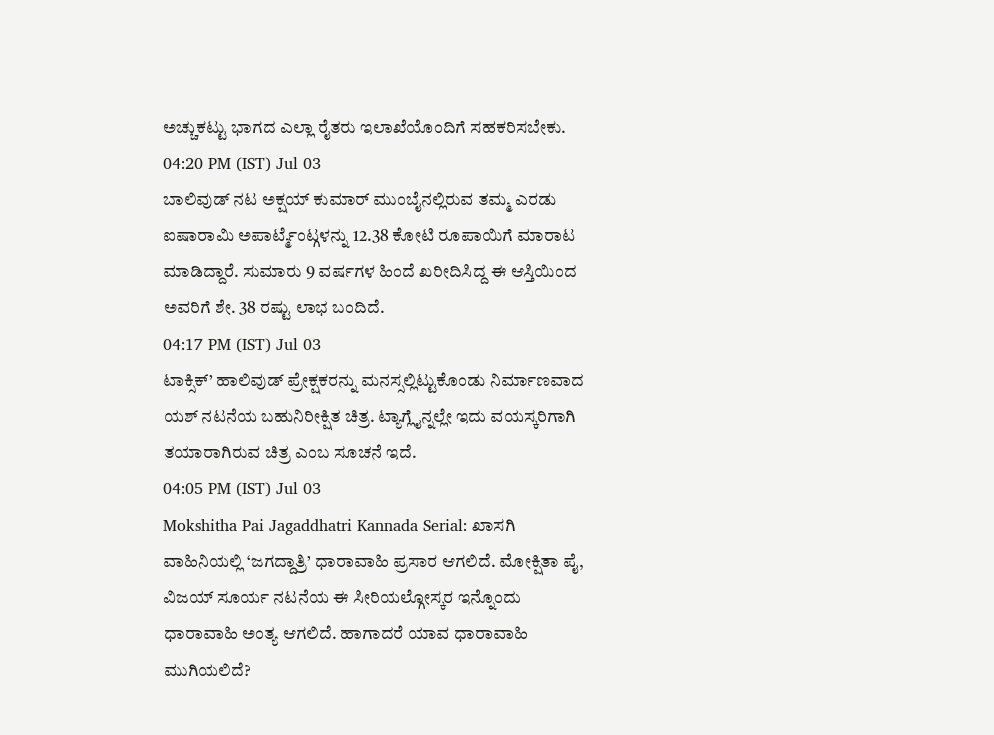ಅಚ್ಚುಕಟ್ಟು ಭಾಗದ ಎಲ್ಲಾ ರೈತರು ಇಲಾಖೆಯೊಂದಿಗೆ ಸಹಕರಿಸಬೇಕು.
04:20 PM (IST) Jul 03
ಬಾಲಿವುಡ್ ನಟ ಅಕ್ಷಯ್ ಕುಮಾರ್ ಮುಂಬೈನಲ್ಲಿರುವ ತಮ್ಮ ಎರಡು ಐಷಾರಾಮಿ ಅಪಾರ್ಟ್ಮೆಂಟ್ಗಳನ್ನು 12.38 ಕೋಟಿ ರೂಪಾಯಿಗೆ ಮಾರಾಟ ಮಾಡಿದ್ದಾರೆ. ಸುಮಾರು 9 ವರ್ಷಗಳ ಹಿಂದೆ ಖರೀದಿಸಿದ್ದ ಈ ಆಸ್ತಿಯಿಂದ ಅವರಿಗೆ ಶೇ. 38 ರಷ್ಟು ಲಾಭ ಬಂದಿದೆ.
04:17 PM (IST) Jul 03
ಟಾಕ್ಸಿಕ್’ ಹಾಲಿವುಡ್ ಪ್ರೇಕ್ಷಕರನ್ನು ಮನಸ್ಸಲ್ಲಿಟ್ಟುಕೊಂಡು ನಿರ್ಮಾಣವಾದ ಯಶ್ ನಟನೆಯ ಬಹುನಿರೀಕ್ಷಿತ ಚಿತ್ರ. ಟ್ಯಾಗ್ಲೈನ್ನಲ್ಲೇ ಇದು ವಯಸ್ಕರಿಗಾಗಿ ತಯಾರಾಗಿರುವ ಚಿತ್ರ ಎಂಬ ಸೂಚನೆ ಇದೆ.
04:05 PM (IST) Jul 03
Mokshitha Pai Jagaddhatri Kannada Serial: ಖಾಸಗಿ ವಾಹಿನಿಯಲ್ಲಿ ‘ಜಗದ್ದಾತ್ರಿ’ ಧಾರಾವಾಹಿ ಪ್ರಸಾರ ಆಗಲಿದೆ. ಮೋಕ್ಷಿತಾ ಪೈ, ವಿಜಯ್ ಸೂರ್ಯ ನಟನೆಯ ಈ ಸೀರಿಯಲ್ಗೋಸ್ಕರ ಇನ್ನೊಂದು ಧಾರಾವಾಹಿ ಅಂತ್ಯ ಆಗಲಿದೆ. ಹಾಗಾದರೆ ಯಾವ ಧಾರಾವಾಹಿ ಮುಗಿಯಲಿದೆ?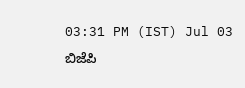03:31 PM (IST) Jul 03
ಬಿಜೆಪಿ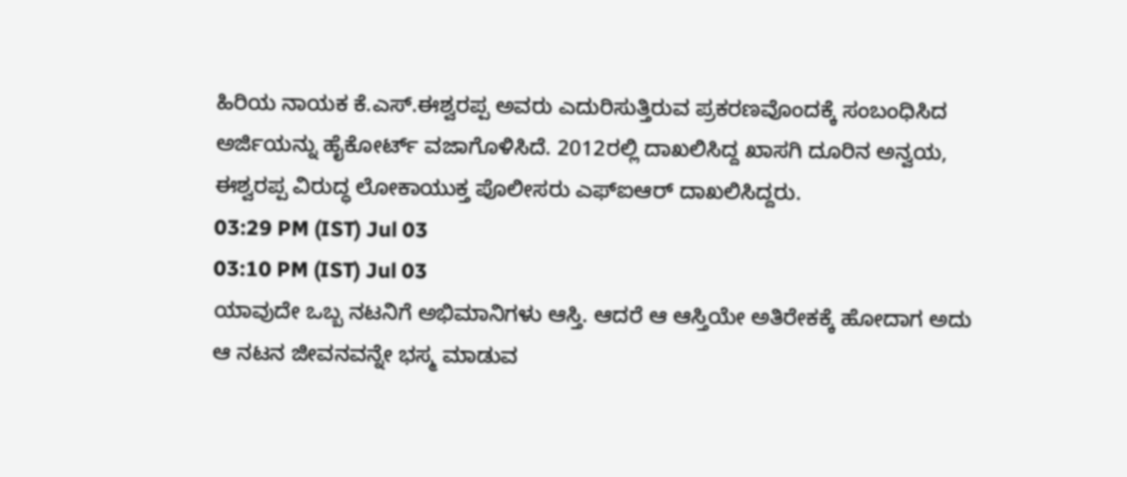ಹಿರಿಯ ನಾಯಕ ಕೆ.ಎಸ್.ಈಶ್ವರಪ್ಪ ಅವರು ಎದುರಿಸುತ್ತಿರುವ ಪ್ರಕರಣವೊಂದಕ್ಕೆ ಸಂಬಂಧಿಸಿದ ಅರ್ಜಿಯನ್ನು ಹೈಕೋರ್ಟ್ ವಜಾಗೊಳಿಸಿದೆ. 2012ರಲ್ಲಿ ದಾಖಲಿಸಿದ್ದ ಖಾಸಗಿ ದೂರಿನ ಅನ್ವಯ, ಈಶ್ವರಪ್ಪ ವಿರುದ್ಧ ಲೋಕಾಯುಕ್ತ ಪೊಲೀಸರು ಎಫ್ಐಆರ್ ದಾಖಲಿಸಿದ್ದರು.
03:29 PM (IST) Jul 03
03:10 PM (IST) Jul 03
ಯಾವುದೇ ಒಬ್ಬ ನಟನಿಗೆ ಅಭಿಮಾನಿಗಳು ಆಸ್ತಿ. ಆದರೆ ಆ ಆಸ್ತಿಯೇ ಅತಿರೇಕಕ್ಕೆ ಹೋದಾಗ ಅದು ಆ ನಟನ ಜೀವನವನ್ನೇ ಭಸ್ಮ ಮಾಡುವ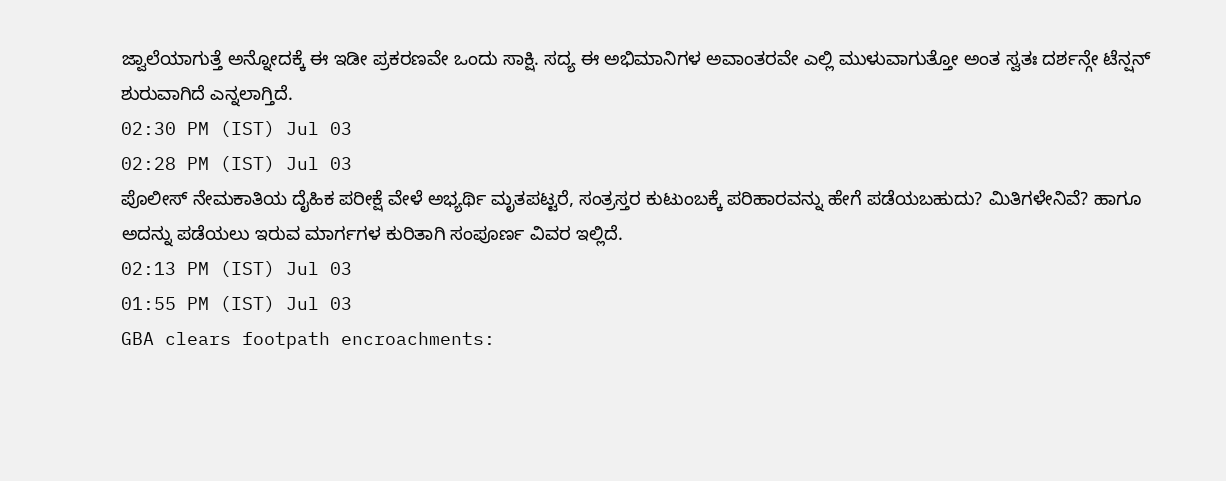ಜ್ವಾಲೆಯಾಗುತ್ತೆ ಅನ್ನೋದಕ್ಕೆ ಈ ಇಡೀ ಪ್ರಕರಣವೇ ಒಂದು ಸಾಕ್ಷಿ. ಸದ್ಯ ಈ ಅಭಿಮಾನಿಗಳ ಅವಾಂತರವೇ ಎಲ್ಲಿ ಮುಳುವಾಗುತ್ತೋ ಅಂತ ಸ್ವತಃ ದರ್ಶನ್ಗೇ ಟೆನ್ಷನ್ ಶುರುವಾಗಿದೆ ಎನ್ನಲಾಗ್ತಿದೆ.
02:30 PM (IST) Jul 03
02:28 PM (IST) Jul 03
ಪೊಲೀಸ್ ನೇಮಕಾತಿಯ ದೈಹಿಕ ಪರೀಕ್ಷೆ ವೇಳೆ ಅಭ್ಯರ್ಥಿ ಮೃತಪಟ್ಟರೆ, ಸಂತ್ರಸ್ತರ ಕುಟುಂಬಕ್ಕೆ ಪರಿಹಾರವನ್ನು ಹೇಗೆ ಪಡೆಯಬಹುದು? ಮಿತಿಗಳೇನಿವೆ? ಹಾಗೂ ಅದನ್ನು ಪಡೆಯಲು ಇರುವ ಮಾರ್ಗಗಳ ಕುರಿತಾಗಿ ಸಂಪೂರ್ಣ ವಿವರ ಇಲ್ಲಿದೆ.
02:13 PM (IST) Jul 03
01:55 PM (IST) Jul 03
GBA clears footpath encroachments: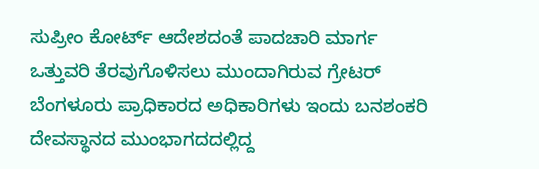ಸುಪ್ರೀಂ ಕೋರ್ಟ್ ಆದೇಶದಂತೆ ಪಾದಚಾರಿ ಮಾರ್ಗ ಒತ್ತುವರಿ ತೆರವುಗೊಳಿಸಲು ಮುಂದಾಗಿರುವ ಗ್ರೇಟರ್ ಬೆಂಗಳೂರು ಪ್ರಾಧಿಕಾರದ ಅಧಿಕಾರಿಗಳು ಇಂದು ಬನಶಂಕರಿ ದೇವಸ್ಥಾನದ ಮುಂಭಾಗದದಲ್ಲಿದ್ದ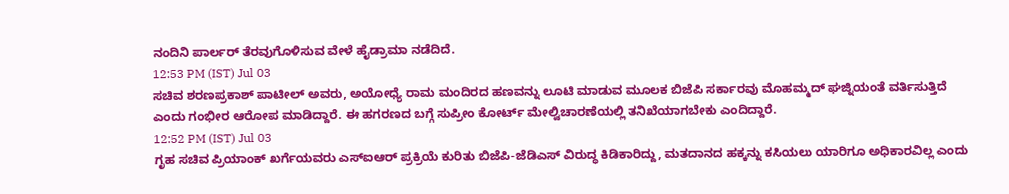ನಂದಿನಿ ಪಾರ್ಲರ್ ತೆರವುಗೊಳಿಸುವ ವೇಳೆ ಹೈಡ್ರಾಮಾ ನಡೆದಿದೆ.
12:53 PM (IST) Jul 03
ಸಚಿವ ಶರಣಪ್ರಕಾಶ್ ಪಾಟೀಲ್ ಅವರು, ಅಯೋಧ್ಯೆ ರಾಮ ಮಂದಿರದ ಹಣವನ್ನು ಲೂಟಿ ಮಾಡುವ ಮೂಲಕ ಬಿಜೆಪಿ ಸರ್ಕಾರವು ಮೊಹಮ್ಮದ್ ಘಜ್ನಿಯಂತೆ ವರ್ತಿಸುತ್ತಿದೆ ಎಂದು ಗಂಭೀರ ಆರೋಪ ಮಾಡಿದ್ದಾರೆ. ಈ ಹಗರಣದ ಬಗ್ಗೆ ಸುಪ್ರೀಂ ಕೋರ್ಟ್ ಮೇಲ್ವಿಚಾರಣೆಯಲ್ಲಿ ತನಿಖೆಯಾಗಬೇಕು ಎಂದಿದ್ದಾರೆ.
12:52 PM (IST) Jul 03
ಗೃಹ ಸಚಿವ ಪ್ರಿಯಾಂಕ್ ಖರ್ಗೆಯವರು ಎಸ್ಐಆರ್ ಪ್ರಕ್ರಿಯೆ ಕುರಿತು ಬಿಜೆಪಿ-ಜೆಡಿಎಸ್ ವಿರುದ್ಧ ಕಿಡಿಕಾರಿದ್ದು, ಮತದಾನದ ಹಕ್ಕನ್ನು ಕಸಿಯಲು ಯಾರಿಗೂ ಅಧಿಕಾರವಿಲ್ಲ ಎಂದು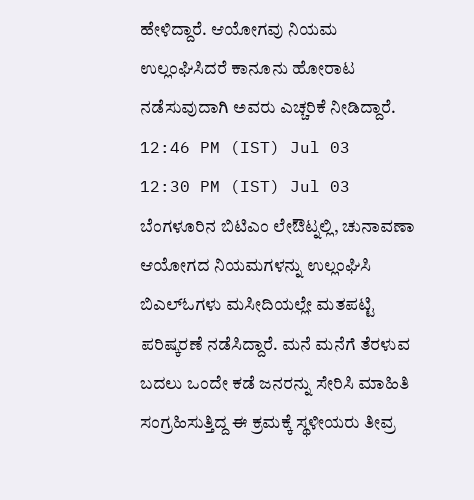ಹೇಳಿದ್ದಾರೆ. ಆಯೋಗವು ನಿಯಮ ಉಲ್ಲಂಘಿಸಿದರೆ ಕಾನೂನು ಹೋರಾಟ ನಡೆಸುವುದಾಗಿ ಅವರು ಎಚ್ಚರಿಕೆ ನೀಡಿದ್ದಾರೆ.
12:46 PM (IST) Jul 03
12:30 PM (IST) Jul 03
ಬೆಂಗಳೂರಿನ ಬಿಟಿಎಂ ಲೇಔಟ್ನಲ್ಲಿ, ಚುನಾವಣಾ ಆಯೋಗದ ನಿಯಮಗಳನ್ನು ಉಲ್ಲಂಘಿಸಿ ಬಿಎಲ್ಓಗಳು ಮಸೀದಿಯಲ್ಲೇ ಮತಪಟ್ಟಿ ಪರಿಷ್ಕರಣೆ ನಡೆಸಿದ್ದಾರೆ. ಮನೆ ಮನೆಗೆ ತೆರಳುವ ಬದಲು ಒಂದೇ ಕಡೆ ಜನರನ್ನು ಸೇರಿಸಿ ಮಾಹಿತಿ ಸಂಗ್ರಹಿಸುತ್ತಿದ್ದ ಈ ಕ್ರಮಕ್ಕೆ ಸ್ಥಳೀಯರು ತೀವ್ರ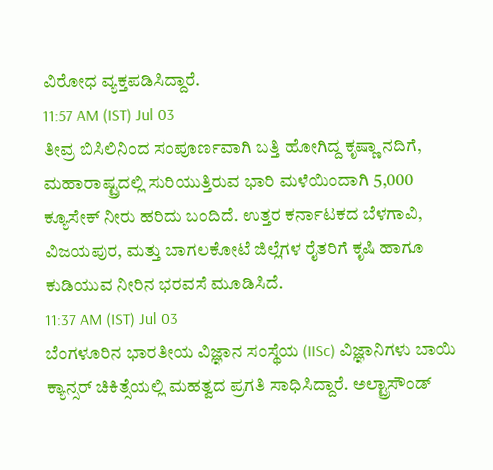ವಿರೋಧ ವ್ಯಕ್ತಪಡಿಸಿದ್ದಾರೆ.
11:57 AM (IST) Jul 03
ತೀವ್ರ ಬಿಸಿಲಿನಿಂದ ಸಂಪೂರ್ಣವಾಗಿ ಬತ್ತಿ ಹೋಗಿದ್ದ ಕೃಷ್ಣಾ ನದಿಗೆ, ಮಹಾರಾಷ್ಟ್ರದಲ್ಲಿ ಸುರಿಯುತ್ತಿರುವ ಭಾರಿ ಮಳೆಯಿಂದಾಗಿ 5,000 ಕ್ಯೂಸೇಕ್ ನೀರು ಹರಿದು ಬಂದಿದೆ. ಉತ್ತರ ಕರ್ನಾಟಕದ ಬೆಳಗಾವಿ, ವಿಜಯಪುರ, ಮತ್ತು ಬಾಗಲಕೋಟೆ ಜಿಲ್ಲೆಗಳ ರೈತರಿಗೆ ಕೃಷಿ ಹಾಗೂ ಕುಡಿಯುವ ನೀರಿನ ಭರವಸೆ ಮೂಡಿಸಿದೆ.
11:37 AM (IST) Jul 03
ಬೆಂಗಳೂರಿನ ಭಾರತೀಯ ವಿಜ್ಞಾನ ಸಂಸ್ಥೆಯ (IISc) ವಿಜ್ಞಾನಿಗಳು ಬಾಯಿ ಕ್ಯಾನ್ಸರ್ ಚಿಕಿತ್ಸೆಯಲ್ಲಿ ಮಹತ್ವದ ಪ್ರಗತಿ ಸಾಧಿಸಿದ್ದಾರೆ. ಅಲ್ಟ್ರಾಸೌಂಡ್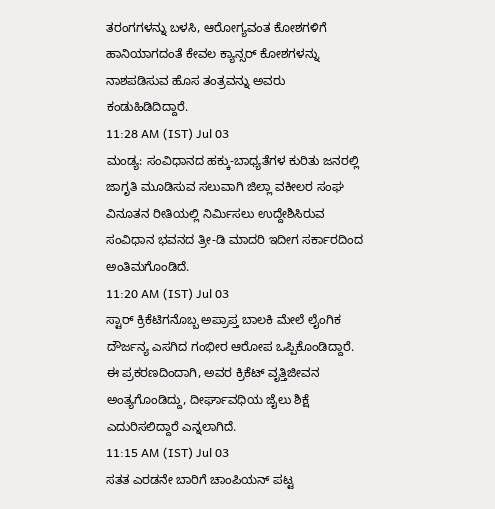ತರಂಗಗಳನ್ನು ಬಳಸಿ, ಆರೋಗ್ಯವಂತ ಕೋಶಗಳಿಗೆ ಹಾನಿಯಾಗದಂತೆ ಕೇವಲ ಕ್ಯಾನ್ಸರ್ ಕೋಶಗಳನ್ನು ನಾಶಪಡಿಸುವ ಹೊಸ ತಂತ್ರವನ್ನು ಅವರು ಕಂಡುಹಿಡಿದಿದ್ದಾರೆ.
11:28 AM (IST) Jul 03
ಮಂಡ್ಯ: ಸಂವಿಧಾನದ ಹಕ್ಕು-ಬಾಧ್ಯತೆಗಳ ಕುರಿತು ಜನರಲ್ಲಿ ಜಾಗೃತಿ ಮೂಡಿಸುವ ಸಲುವಾಗಿ ಜಿಲ್ಲಾ ವಕೀಲರ ಸಂಘ ವಿನೂತನ ರೀತಿಯಲ್ಲಿ ನಿರ್ಮಿಸಲು ಉದ್ದೇಶಿಸಿರುವ ಸಂವಿಧಾನ ಭವನದ ತ್ರೀ-ಡಿ ಮಾದರಿ ಇದೀಗ ಸರ್ಕಾರದಿಂದ ಅಂತಿಮಗೊಂಡಿದೆ.
11:20 AM (IST) Jul 03
ಸ್ಟಾರ್ ಕ್ರಿಕೆಟಿಗನೊಬ್ಬ ಅಪ್ರಾಪ್ತ ಬಾಲಕಿ ಮೇಲೆ ಲೈಂಗಿಕ ದೌರ್ಜನ್ಯ ಎಸಗಿದ ಗಂಭೀರ ಆರೋಪ ಒಪ್ಪಿಕೊಂಡಿದ್ದಾರೆ. ಈ ಪ್ರಕರಣದಿಂದಾಗಿ, ಅವರ ಕ್ರಿಕೆಟ್ ವೃತ್ತಿಜೀವನ ಅಂತ್ಯಗೊಂಡಿದ್ದು, ದೀರ್ಘಾವಧಿಯ ಜೈಲು ಶಿಕ್ಷೆ ಎದುರಿಸಲಿದ್ದಾರೆ ಎನ್ನಲಾಗಿದೆ.
11:15 AM (IST) Jul 03
ಸತತ ಎರಡನೇ ಬಾರಿಗೆ ಚಾಂಪಿಯನ್ ಪಟ್ಟ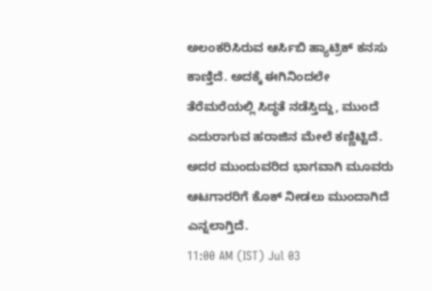ಅಲಂಕರಿಸಿರುವ ಆರ್ಸಿಬಿ ಹ್ಯಾಟ್ರಿಕ್ ಕನಸು ಕಾಣ್ತಿದೆ. ಅದಕ್ಕೆ ಈಗಿನಿಂದಲೇ ತೆರೆಮರೆಯಲ್ಲಿ ಸಿದ್ಧತೆ ನಡೆಸ್ತಿದ್ದು, ಮುಂದೆ ಎದುರಾಗುವ ಹರಾಜಿನ ಮೇಲೆ ಕಣ್ಣಿಟ್ಟಿದೆ. ಅದರ ಮುಂದುವರಿದ ಭಾಗವಾಗಿ ಮೂವರು ಆಟಗಾರರಿಗೆ ಕೊಕ್ ನೀಡಲು ಮುಂದಾಗಿದೆ ಎನ್ನಲಾಗ್ತಿದೆ.
11:00 AM (IST) Jul 03